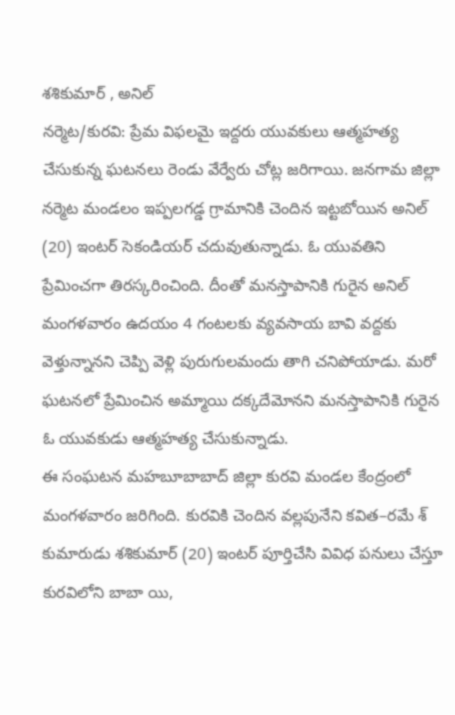శశికుమార్ , అనిల్
నర్మెట/కురవి: ప్రేమ విఫలమై ఇద్దరు యువకులు ఆత్మహత్య చేసుకున్న ఘటనలు రెండు వేర్వేరు చోట్ల జరిగాయి. జనగామ జిల్లా నర్మెట మండలం ఇప్పలగడ్డ గ్రామానికి చెందిన ఇట్టబోయిన అనిల్ (20) ఇంటర్ సెకండియర్ చదువుతున్నాడు. ఓ యువతిని ప్రేమించగా తిరస్కరించింది. దీంతో మనస్తాపానికి గురైన అనిల్ మంగళవారం ఉదయం 4 గంటలకు వ్యవసాయ బావి వద్దకు వెళ్తున్నానని చెప్పి వెళ్లి పురుగులమందు తాగి చనిపోయాడు. మరో ఘటనలో ప్రేమించిన అమ్మాయి దక్కదేమోనని మనస్తాపానికి గురైన ఓ యువకుడు ఆత్మహత్య చేసుకున్నాడు.
ఈ సంఘటన మహబూబాబాద్ జిల్లా కురవి మండల కేంద్రంలో మంగళవారం జరిగింది. కురవికి చెందిన వల్లపునేని కవిత–రమే శ్ కుమారుడు శశికుమార్ (20) ఇంటర్ పూర్తిచేసి వివిధ పనులు చేస్తూ కురవిలోని బాబా యి,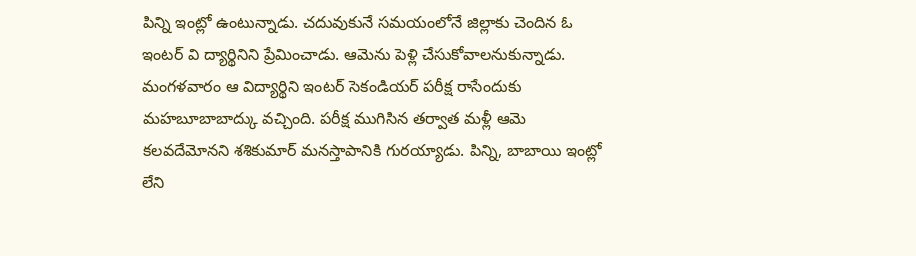పిన్ని ఇంట్లో ఉంటున్నాడు. చదువుకునే సమయంలోనే జిల్లాకు చెందిన ఓ ఇంటర్ వి ద్యార్థినిని ప్రేమించాడు. ఆమెను పెళ్లి చేసుకోవాలనుకున్నాడు.
మంగళవారం ఆ విద్యార్థిని ఇంటర్ సెకండియర్ పరీక్ష రాసేందుకు మహబూబాబాద్కు వచ్చింది. పరీక్ష ముగిసిన తర్వాత మళ్లీ ఆమె కలవదేమోనని శశికుమార్ మనస్తాపానికి గురయ్యాడు. పిన్ని, బాబాయి ఇంట్లో లేని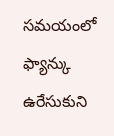సమయంలో ఫ్యాన్కు ఉరేసుకుని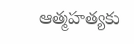ఆత్మహత్యకు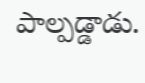పాల్పడ్డాడు.